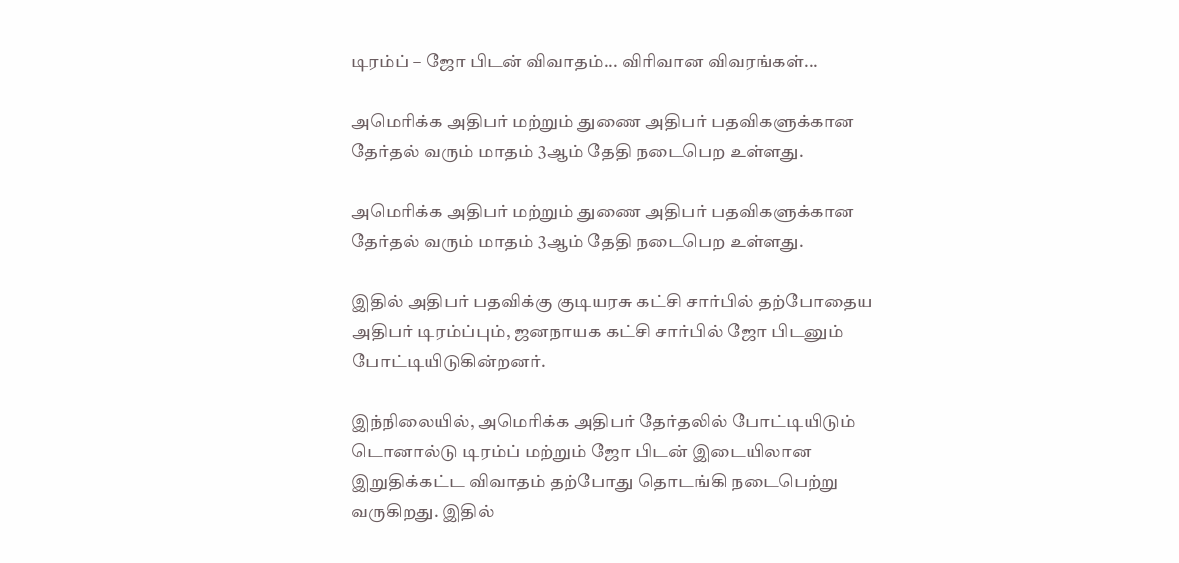டிரம்ப் – ஜோ பிடன் விவாதம்... விரிவான விவரங்கள்...

அமெரிக்க அதிபர் மற்றும் துணை அதிபர் பதவிகளுக்கான தேர்தல் வரும் மாதம் 3ஆம் தேதி நடைபெற உள்ளது.

அமெரிக்க அதிபர் மற்றும் துணை அதிபர் பதவிகளுக்கான தேர்தல் வரும் மாதம் 3ஆம் தேதி நடைபெற உள்ளது.

இதில் அதிபர் பதவிக்கு குடியரசு கட்சி சார்பில் தற்போதைய அதிபர் டிரம்ப்பும், ஜனநாயக கட்சி சார்பில் ஜோ பிடனும் போட்டியிடுகின்றனர்.

இந்நிலையில், அமெரிக்க அதிபர் தேர்தலில் போட்டியிடும் டொனால்டு டிரம்ப் மற்றும் ஜோ பிடன் இடையிலான இறுதிக்கட்ட விவாதம் தற்போது தொடங்கி நடைபெற்று வருகிறது. இதில்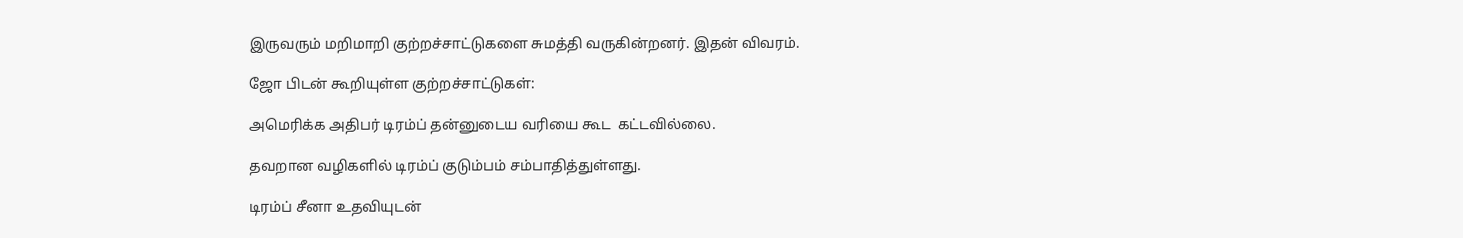இருவரும் மறிமாறி குற்றச்சாட்டுகளை சுமத்தி வருகின்றனர். இதன் விவரம்.

ஜோ பிடன் கூறியுள்ள குற்றச்சாட்டுகள்:

அமெரிக்க அதிபர் டிரம்ப் தன்னுடைய வரியை கூட  கட்டவில்லை.

தவறான வழிகளில் டிரம்ப் குடும்பம் சம்பாதித்துள்ளது.

டிரம்ப் சீனா உதவியுடன்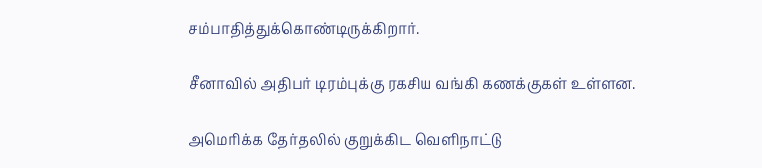சம்பாதித்துக்கொண்டிருக்கிறார்.

சீனாவில் அதிபர் டிரம்புக்கு ரகசிய வங்கி கணக்குகள் உள்ளன.

அமெரிக்க தேர்தலில் குறுக்கிட வெளிநாட்டு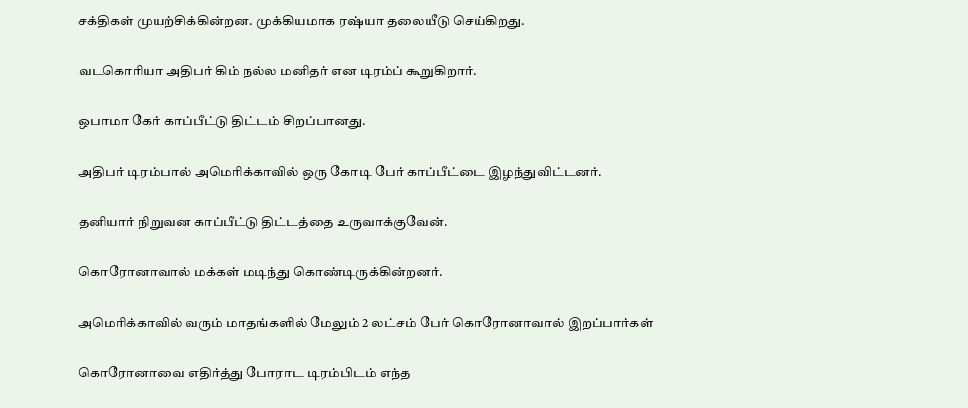சக்திகள் முயற்சிக்கின்றன. முக்கியமாக ரஷ்யா தலையீடு செய்கிறது.

வடகொரியா அதிபர் கிம் நல்ல மனிதர் என டிரம்ப் கூறுகிறார்.

ஒபாமா கேர் காப்பீட்டு திட்டம் சிறப்பானது.

அதிபர் டிரம்பால் அமெரிக்காவில் ஒரு கோடி பேர் காப்பீட்டை இழந்துவிட்டனர்.

தனியார் நிறுவன காப்பீட்டு திட்டத்தை உருவாக்குவேன்.

கொரோனாவால் மக்கள் மடிந்து கொண்டிருக்கின்றனர்.

அமெரிக்காவில் வரும் மாதங்களில் மேலும் 2 லட்சம் பேர் கொரோனாவால் இறப்பார்கள்

கொரோனாவை எதிர்த்து போராட டிரம்பிடம் எந்த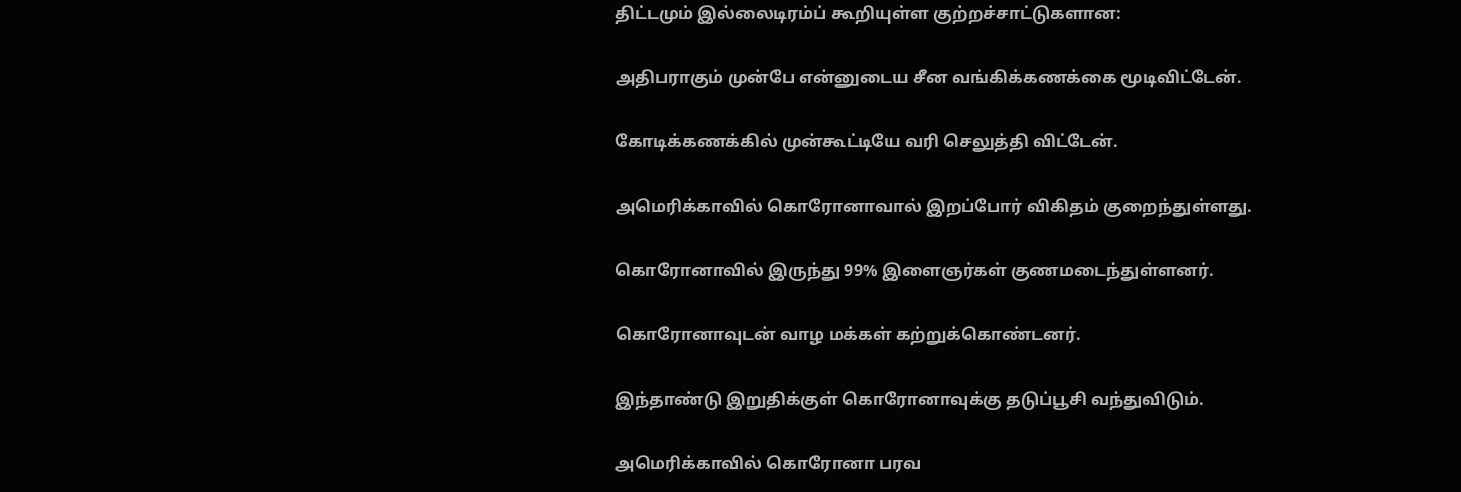திட்டமும் இல்லைடிரம்ப் கூறியுள்ள குற்றச்சாட்டுகளான:

அதிபராகும் முன்பே என்னுடைய சீன வங்கிக்கணக்கை மூடிவிட்டேன்.

கோடிக்கணக்கில் முன்கூட்டியே வரி செலுத்தி விட்டேன்.

அமெரிக்காவில் கொரோனாவால் இறப்போர் விகிதம் குறைந்துள்ளது.

கொரோனாவில் இருந்து 99% இளைஞர்கள் குணமடைந்துள்ளனர்.

கொரோனாவுடன் வாழ மக்கள் கற்றுக்கொண்டனர்.

இந்தாண்டு இறுதிக்குள் கொரோனாவுக்கு தடுப்பூசி வந்துவிடும்.

அமெரிக்காவில் கொரோனா பரவ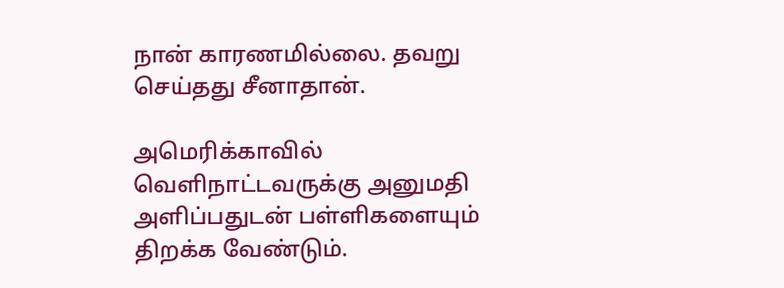நான் காரணமில்லை. தவறு செய்தது சீனாதான்.

அமெரிக்காவில் வெளிநாட்டவருக்கு அனுமதி அளிப்பதுடன் பள்ளிகளையும் திறக்க வேண்டும்.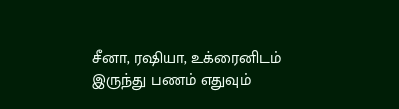சீனா, ரஷியா, உக்ரைனிடம் இருந்து பணம் எதுவும்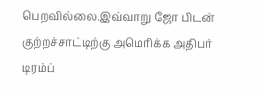பெறவில்லை.இவ்வாறு ஜோ பிடன் குற்றச்சாட்டிற்கு அமெரிக்க அதிபர் டிரம்ப்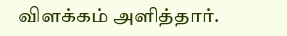விளக்கம் அளித்தார்.